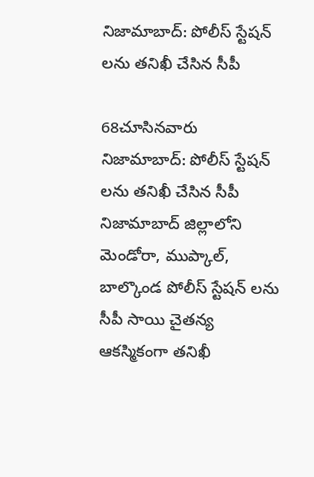నిజామాబాద్: పోలీస్ స్టేషన్ లను తనిఖీ చేసిన సీపీ

68చూసినవారు
నిజామాబాద్: పోలీస్ స్టేషన్ లను తనిఖీ చేసిన సీపీ
నిజామాబాద్ జిల్లాలోని మెండోరా, ముప్కాల్, బాల్కొండ పోలీస్ స్టేషన్ లను సీపీ సాయి చైతన్య ఆకస్మికంగా తనిఖీ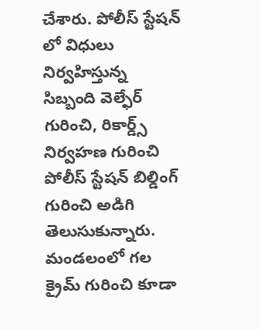చేశారు. పోలీస్ స్టేషన్ లో విధులు నిర్వహిస్తున్న సిబ్బంది వెల్ఫేర్ గురించి, రికార్డ్స్ నిర్వహణ గురించి పోలీస్ స్టేషన్ బిల్డింగ్ గురించి అడిగి తెలుసుకున్నారు. మండలంలో గల క్రైమ్ గురించి కూడా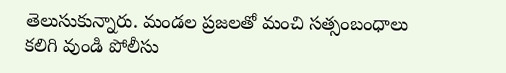తెలుసుకున్నారు. మండల ప్రజలతో మంచి సత్సంబంధాలు కలిగి వుండి పోలీసు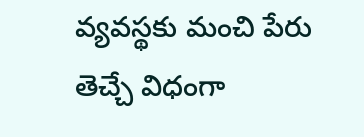వ్యవస్థకు మంచి పేరు తెచ్చే విధంగా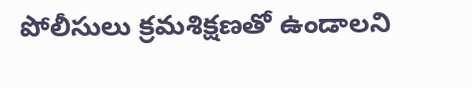పోలీసులు క్రమశిక్షణతో ఉండాలని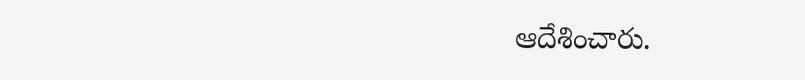ఆదేశించారు.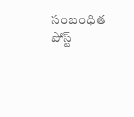సంబంధిత పోస్ట్